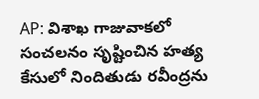AP: విశాఖ గాజువాకలో సంచలనం సృష్టించిన హత్య కేసులో నిందితుడు రవీంద్రను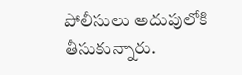పోలీసులు అదుపులోకి తీసుకున్నారు.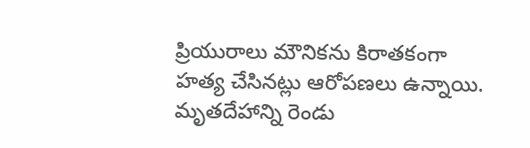ప్రియురాలు మౌనికను కిరాతకంగా హత్య చేసినట్లు ఆరోపణలు ఉన్నాయి. మృతదేహాన్ని రెండు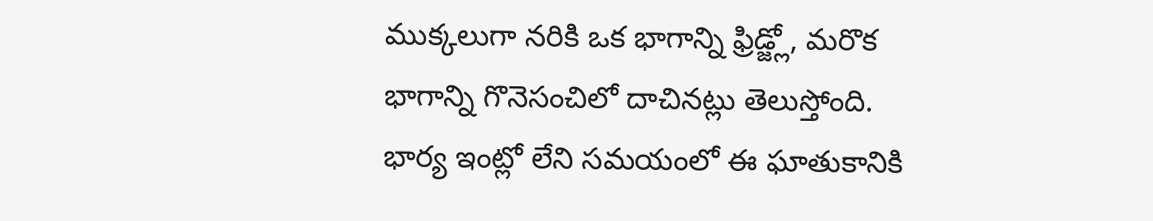ముక్కలుగా నరికి ఒక భాగాన్ని ఫ్రిడ్జ్లో, మరొక భాగాన్ని గొనెసంచిలో దాచినట్లు తెలుస్తోంది. భార్య ఇంట్లో లేని సమయంలో ఈ ఘాతుకానికి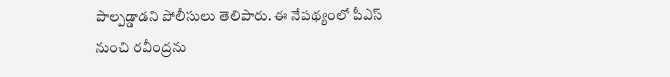పాల్పడ్డాడని పోలీసులు తెలిపారు. ఈ నేపథ్యంలో పీఎస్ నుంచి రవీంద్రను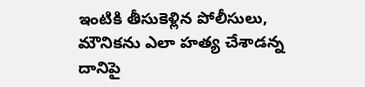ఇంటికి తీసుకెళ్లిన పోలీసులు, మౌనికను ఎలా హత్య చేశాడన్న దానిపై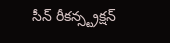సీన్ రీకన్స్ట్రక్షన్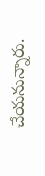చేయనున్నారు.